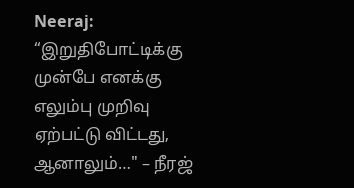Neeraj: “இறுதிபோட்டிக்கு முன்பே எனக்கு எலும்பு முறிவு ஏற்பட்டு விட்டது, ஆனாலும்…" – நீரஜ்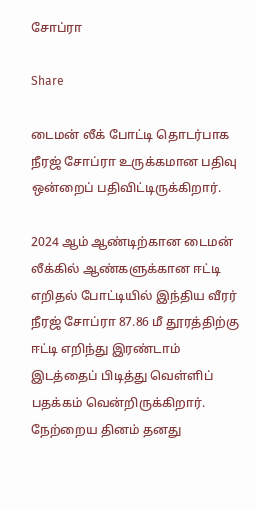சோப்ரா

Share

டைமன் லீக் போட்டி தொடர்பாக நீரஜ் சோப்ரா உருக்கமான பதிவு ஒன்றைப் பதிவிட்டிருக்கிறார்.

2024 ஆம் ஆண்டிற்கான டைமன் லீக்கில் ஆண்களுக்கான ஈட்டி எறிதல் போட்டியில் இந்திய வீரர் நீரஜ் சோப்ரா 87.86 மீ தூரத்திற்கு ஈட்டி எறிந்து இரண்டாம் இடத்தைப் பிடித்து வெள்ளிப் பதக்கம் வென்றிருக்கிறார். நேற்றைய தினம் தனது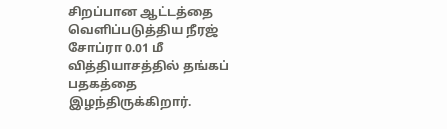சிறப்பான ஆட்டத்தை வெளிப்படுத்திய நீரஜ் சோப்ரா 0.01 மீ வித்தியாசத்தில் தங்கப் பதகத்தை இழந்திருக்கிறார்.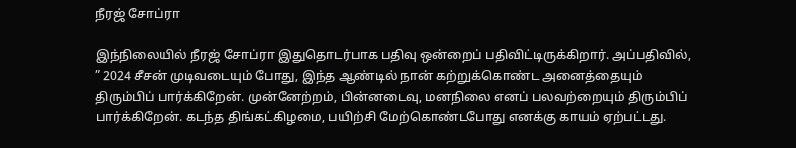நீரஜ் சோப்ரா

இந்நிலையில் நீரஜ் சோப்ரா இதுதொடர்பாக பதிவு ஒன்றைப் பதிவிட்டிருக்கிறார். அப்பதிவில், ” 2024 சீசன் முடிவடையும் போது, இந்த ஆண்டில் நான் கற்றுக்கொண்ட அனைத்தையும் திரும்பிப் பார்க்கிறேன். முன்னேற்றம், பின்னடைவு, மனநிலை எனப் பலவற்றையும் திரும்பிப் பார்க்கிறேன். கடந்த திங்கட்கிழமை, பயிற்சி மேற்கொண்டபோது எனக்கு காயம் ஏற்பட்டது.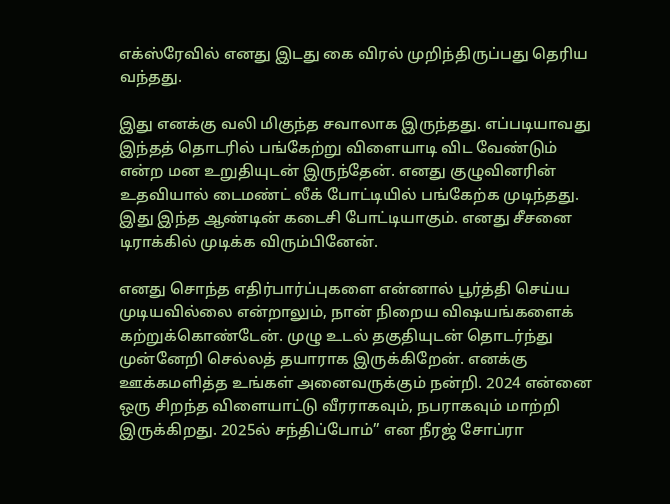எக்ஸ்ரேவில் எனது இடது கை விரல் முறிந்திருப்பது தெரிய வந்தது.

இது எனக்கு வலி மிகுந்த சவாலாக இருந்தது. எப்படியாவது இந்தத் தொடரில் பங்கேற்று விளையாடி விட வேண்டும் என்ற மன உறுதியுடன் இருந்தேன். எனது குழுவினரின் உதவியால் டைமண்ட் லீக் போட்டியில் பங்கேற்க முடிந்தது. இது இந்த ஆண்டின் கடைசி போட்டியாகும். எனது சீசனை டிராக்கில் முடிக்க விரும்பினேன்.

எனது சொந்த எதிர்பார்ப்புகளை என்னால் பூர்த்தி செய்ய முடியவில்லை என்றாலும், நான் நிறைய விஷயங்களைக் கற்றுக்கொண்டேன். முழு உடல் தகுதியுடன் தொடர்ந்து முன்னேறி செல்லத் தயாராக இருக்கிறேன். எனக்கு ஊக்கமளித்த உங்கள் அனைவருக்கும் நன்றி. 2024 என்னை ஒரு சிறந்த விளையாட்டு வீரராகவும், நபராகவும் மாற்றி இருக்கிறது. 2025ல் சந்திப்போம்” என நீரஜ் சோப்ரா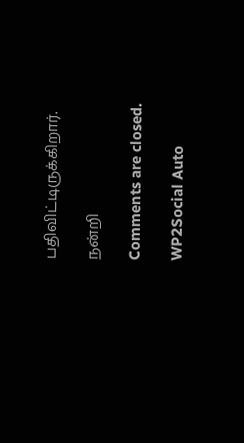பதிவிட்டிருக்கிறார்.

நன்றி

Comments are closed.

WP2Social Auto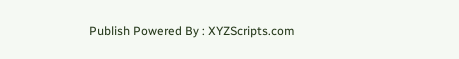Publish Powered By : XYZScripts.com